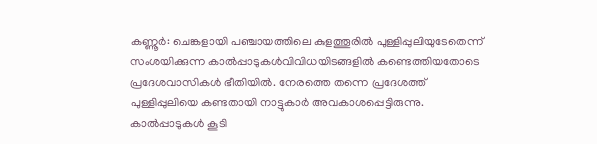കണ്ണൂർ: ചെങ്കളായി പഞ്ചായത്തിലെ കുളത്തൂരിൽ പുള്ളിപ്പുലിയുടേതെന്ന് സംശയിക്കുന്ന കാൽപ്പാടുകൾവിവിധയിടങ്ങളിൽ കണ്ടെത്തിയതോടെ പ്രദേശവാസികൾ ഭീതിയിൽ. നേരത്തെ തന്നെ പ്രദേശത്ത് പുള്ളിപ്പുലിയെ കണ്ടതായി നാട്ടുകാർ അവകാശപ്പെട്ടിരുന്നു. കാൽപ്പാടുകൾ കൂടി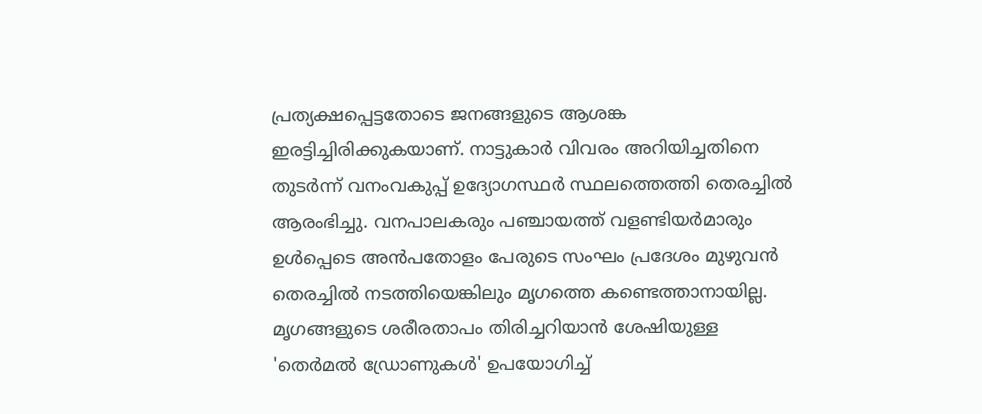പ്രത്യക്ഷപ്പെട്ടതോടെ ജനങ്ങളുടെ ആശങ്ക ഇരട്ടിച്ചിരിക്കുകയാണ്. നാട്ടുകാർ വിവരം അറിയിച്ചതിനെ തുടർന്ന് വനംവകുപ്പ് ഉദ്യോഗസ്ഥർ സ്ഥലത്തെത്തി തെരച്ചിൽ ആരംഭിച്ചു. വനപാലകരും പഞ്ചായത്ത് വളണ്ടിയർമാരും ഉൾപ്പെടെ അൻപതോളം പേരുടെ സംഘം പ്രദേശം മുഴുവൻ തെരച്ചിൽ നടത്തിയെങ്കിലും മൃഗത്തെ കണ്ടെത്താനായില്ല.
മൃഗങ്ങളുടെ ശരീരതാപം തിരിച്ചറിയാൻ ശേഷിയുള്ള 'തെർമൽ ഡ്രോണുകൾ' ഉപയോഗിച്ച്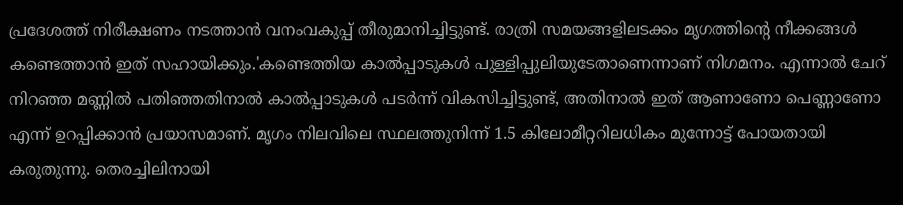പ്രദേശത്ത് നിരീക്ഷണം നടത്താൻ വനംവകുപ്പ് തീരുമാനിച്ചിട്ടുണ്ട്. രാത്രി സമയങ്ങളിലടക്കം മൃഗത്തിന്റെ നീക്കങ്ങൾ കണ്ടെത്താൻ ഇത് സഹായിക്കും.'കണ്ടെത്തിയ കാൽപ്പാടുകൾ പുള്ളിപ്പുലിയുടേതാണെന്നാണ് നിഗമനം. എന്നാൽ ചേറ് നിറഞ്ഞ മണ്ണിൽ പതിഞ്ഞതിനാൽ കാൽപ്പാടുകൾ പടർന്ന് വികസിച്ചിട്ടുണ്ട്, അതിനാൽ ഇത് ആണാണോ പെണ്ണാണോ എന്ന് ഉറപ്പിക്കാൻ പ്രയാസമാണ്. മൃഗം നിലവിലെ സ്ഥലത്തുനിന്ന് 1.5 കിലോമീറ്ററിലധികം മുന്നോട്ട് പോയതായി കരുതുന്നു. തെരച്ചിലിനായി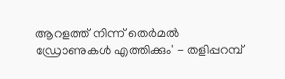ആറളത്ത് നിന്ന് തെർമൽ ഡ്രോണുകൾ എത്തിക്കും' - തളിപ്പറമ്പ്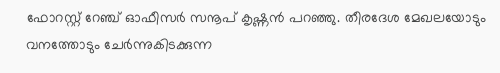ഫോറസ്റ്റ് റേഞ്ച് ഓഫീസർ സനൂപ് കൃഷ്ണൻ പറഞ്ഞു. തീരദേശ മേഖലയോടും വനത്തോടും ചേർന്നുകിടക്കുന്ന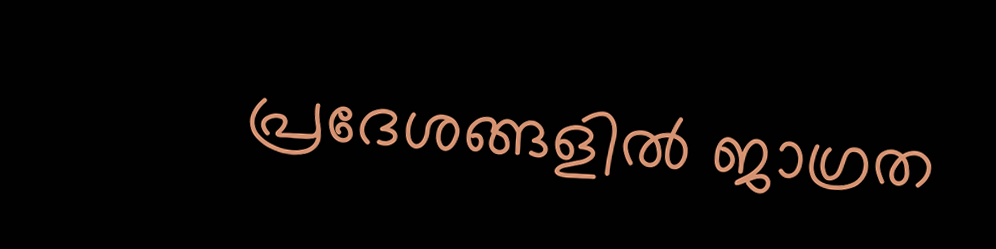പ്രദേശങ്ങളിൽ ജാഗ്രത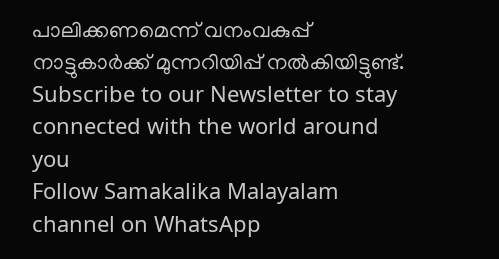പാലിക്കണമെന്ന് വനംവകുപ്പ് നാട്ടുകാർക്ക് മുന്നറിയിപ്പ് നൽകിയിട്ടുണ്ട്.
Subscribe to our Newsletter to stay connected with the world around you
Follow Samakalika Malayalam channel on WhatsApp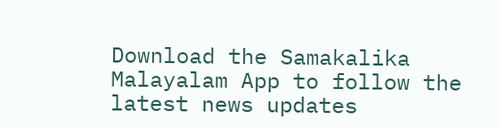Download the Samakalika Malayalam App to follow the latest news updates